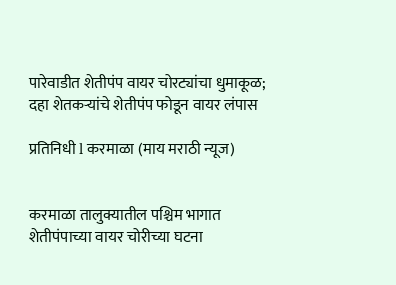पारेवाडीत शेतीपंप वायर चोरट्यांचा धुमाकूळ; दहा शेतकऱ्यांचे शेतीपंप फोडून वायर लंपास

प्रतिनिधी l करमाळा (माय मराठी न्यूज)


करमाळा तालुक्यातील पश्चिम भागात शेतीपंपाच्या वायर चोरीच्या घटना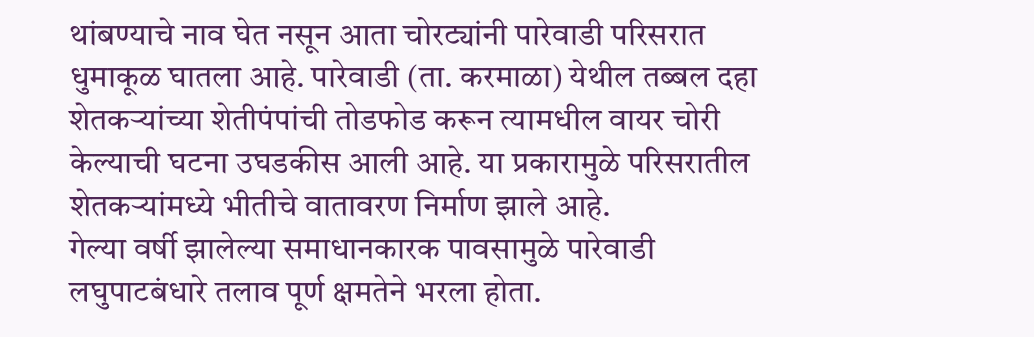थांबण्याचे नाव घेत नसून आता चोरट्यांनी पारेवाडी परिसरात धुमाकूळ घातला आहे. पारेवाडी (ता. करमाळा) येथील तब्बल दहा शेतकऱ्यांच्या शेतीपंपांची तोडफोड करून त्यामधील वायर चोरी केल्याची घटना उघडकीस आली आहे. या प्रकारामुळे परिसरातील शेतकऱ्यांमध्ये भीतीचे वातावरण निर्माण झाले आहे.
गेल्या वर्षी झालेल्या समाधानकारक पावसामुळे पारेवाडी लघुपाटबंधारे तलाव पूर्ण क्षमतेने भरला होता.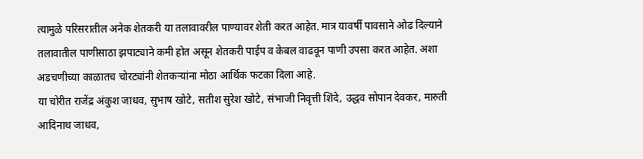त्यामुळे परिसरातील अनेक शेतकरी या तलावावरील पाण्यावर शेती करत आहेत. मात्र यावर्षी पावसाने ओढ दिल्याने तलावातील पाणीसाठा झपाट्याने कमी होत असून शेतकरी पाईप व केबल वाढवून पाणी उपसा करत आहेत. अशा अडचणीच्या काळातच चोरट्यांनी शेतकऱ्यांना मोठा आर्थिक फटका दिला आहे.
या चोरीत राजेंद्र अंकुश जाधव, सुभाष खोटे, सतीश सुरेश खोटे, संभाजी निवृत्ती शिंदे, उद्धव सोपान देवकर, मारुती आदिनाथ जाधव,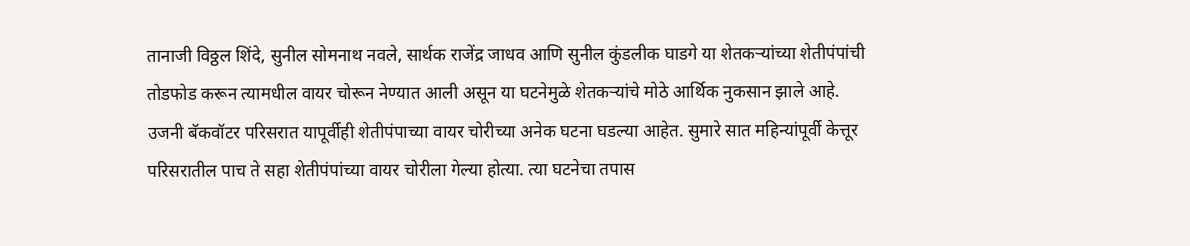तानाजी विठ्ठल शिंदे, सुनील सोमनाथ नवले, सार्थक राजेंद्र जाधव आणि सुनील कुंडलीक घाडगे या शेतकऱ्यांच्या शेतीपंपांची तोडफोड करून त्यामधील वायर चोरून नेण्यात आली असून या घटनेमुळे शेतकऱ्यांचे मोठे आर्थिक नुकसान झाले आहे.
उजनी बॅकवॉटर परिसरात यापूर्वीही शेतीपंपाच्या वायर चोरीच्या अनेक घटना घडल्या आहेत. सुमारे सात महिन्यांपूर्वी केत्तूर परिसरातील पाच ते सहा शेतीपंपांच्या वायर चोरीला गेल्या होत्या. त्या घटनेचा तपास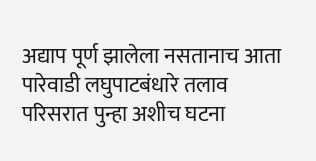अद्याप पूर्ण झालेला नसतानाच आता पारेवाडी लघुपाटबंधारे तलाव परिसरात पुन्हा अशीच घटना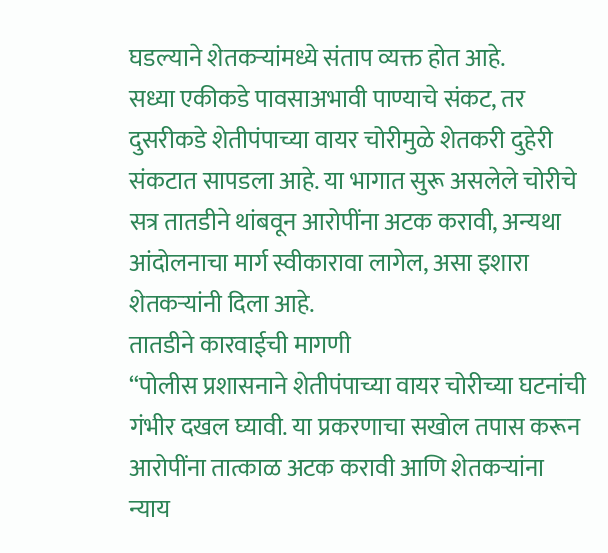घडल्याने शेतकऱ्यांमध्ये संताप व्यक्त होत आहे.
सध्या एकीकडे पावसाअभावी पाण्याचे संकट, तर दुसरीकडे शेतीपंपाच्या वायर चोरीमुळे शेतकरी दुहेरी संकटात सापडला आहे. या भागात सुरू असलेले चोरीचे सत्र तातडीने थांबवून आरोपींना अटक करावी, अन्यथा आंदोलनाचा मार्ग स्वीकारावा लागेल, असा इशारा शेतकऱ्यांनी दिला आहे.
तातडीने कारवाईची मागणी
“पोलीस प्रशासनाने शेतीपंपाच्या वायर चोरीच्या घटनांची गंभीर दखल घ्यावी. या प्रकरणाचा सखोल तपास करून आरोपींना तात्काळ अटक करावी आणि शेतकऱ्यांना न्याय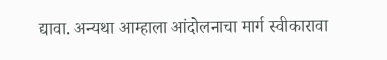द्यावा. अन्यथा आम्हाला आंदोलनाचा मार्ग स्वीकारावा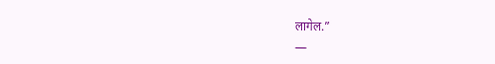लागेल.”
—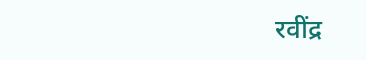रवींद्र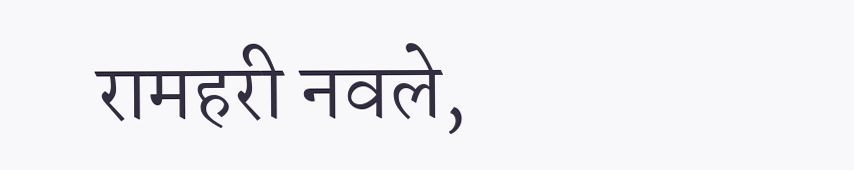रामहरी नवले,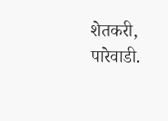शेतकरी, पारेवाडी.